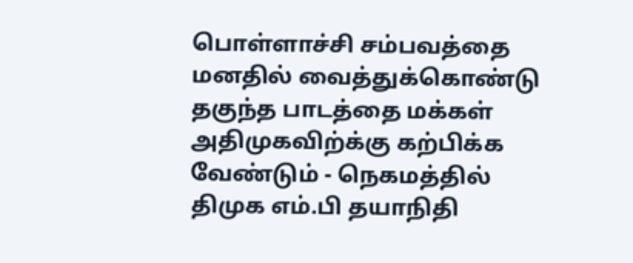பொள்ளாச்சி சம்பவத்தை மனதில் வைத்துக்கொண்டு தகுந்த பாடத்தை மக்கள் அதிமுகவிற்க்கு கற்பிக்க வேண்டும் - நெகமத்தில் திமுக எம்.பி தயாநிதி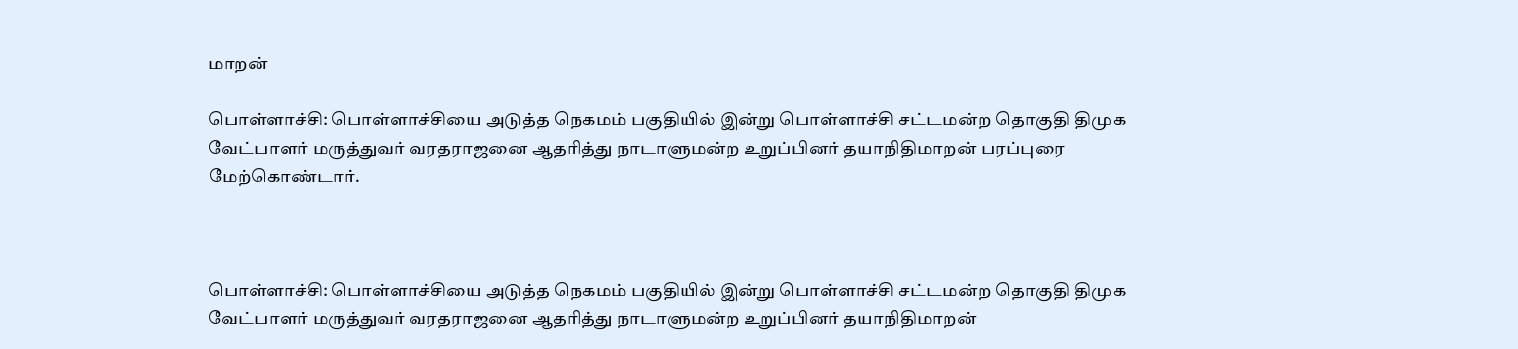மாறன்

பொள்ளாச்சி: பொள்ளாச்சியை அடுத்த நெகமம் பகுதியில் இன்று பொள்ளாச்சி சட்டமன்ற தொகுதி திமுக வேட்பாளர் மருத்துவர் வரதராஜனை ஆதரித்து நாடாளுமன்ற உறுப்பினர் தயாநிதிமாறன் பரப்புரை மேற்கொண்டார்.



பொள்ளாச்சி: பொள்ளாச்சியை அடுத்த நெகமம் பகுதியில் இன்று பொள்ளாச்சி சட்டமன்ற தொகுதி திமுக வேட்பாளர் மருத்துவர் வரதராஜனை ஆதரித்து நாடாளுமன்ற உறுப்பினர் தயாநிதிமாறன்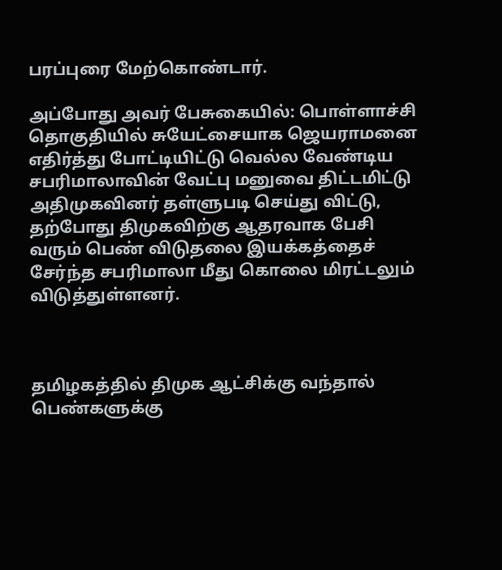பரப்புரை மேற்கொண்டார்.

அப்போது அவர் பேசுகையில்: பொள்ளாச்சி தொகுதியில் சுயேட்சையாக ஜெயராமனை எதிர்த்து போட்டியிட்டு வெல்ல வேண்டிய சபரிமாலாவின் வேட்பு மனுவை திட்டமிட்டு அதிமுகவினர் தள்ளுபடி செய்து விட்டு, தற்போது திமுகவிற்கு ஆதரவாக பேசி வரும் பெண் விடுதலை இயக்கத்தைச் சேர்ந்த சபரிமாலா மீது கொலை மிரட்டலும் விடுத்துள்ளனர்.



தமிழகத்தில் திமுக ஆட்சிக்கு வந்தால் பெண்களுக்கு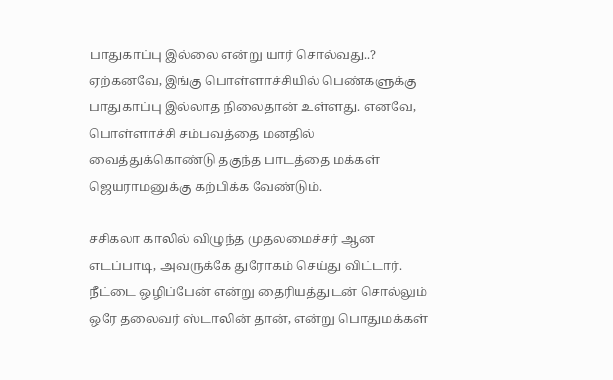பாதுகாப்பு இல்லை என்று யார் சொல்வது..? ஏற்கனவே, இங்கு பொள்ளாச்சியில் பெண்களுக்கு பாதுகாப்பு இல்லாத நிலைதான் உள்ளது. எனவே, பொள்ளாச்சி சம்பவத்தை மனதில் வைத்துக்கொண்டு தகுந்த பாடத்தை மக்கள் ஜெயராமனுக்கு கற்பிக்க வேண்டும்.

சசிகலா காலில் விழுந்த முதலமைச்சர் ஆன எடப்பாடி, அவருக்கே துரோகம் செய்து விட்டார். நீட்டை ஒழிப்பேன் என்று தைரியத்துடன் சொல்லும் ஒரே தலைவர் ஸ்டாலின் தான், என்று பொதுமக்கள்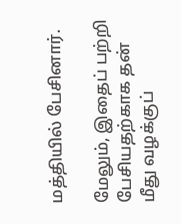மத்தியில் பேசினார்.

மேலும், இதைப் பற்றி பேசியதற்காக தன் மீது வழக்குப்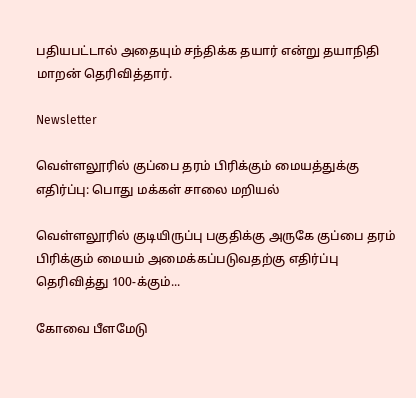பதியபட்டால் அதையும் சந்திக்க தயார் என்று தயாநிதி மாறன் தெரிவித்தார்.

Newsletter

வெள்ளலூரில் குப்பை தரம் பிரிக்கும் மையத்துக்கு எதிர்ப்பு: பொது மக்கள் சாலை மறியல்

வெள்ளலூரில் குடியிருப்பு பகுதிக்கு அருகே குப்பை தரம் பிரிக்கும் மையம் அமைக்கப்படுவதற்கு எதிர்ப்பு தெரிவித்து 100-க்கும்...

கோவை பீளமேடு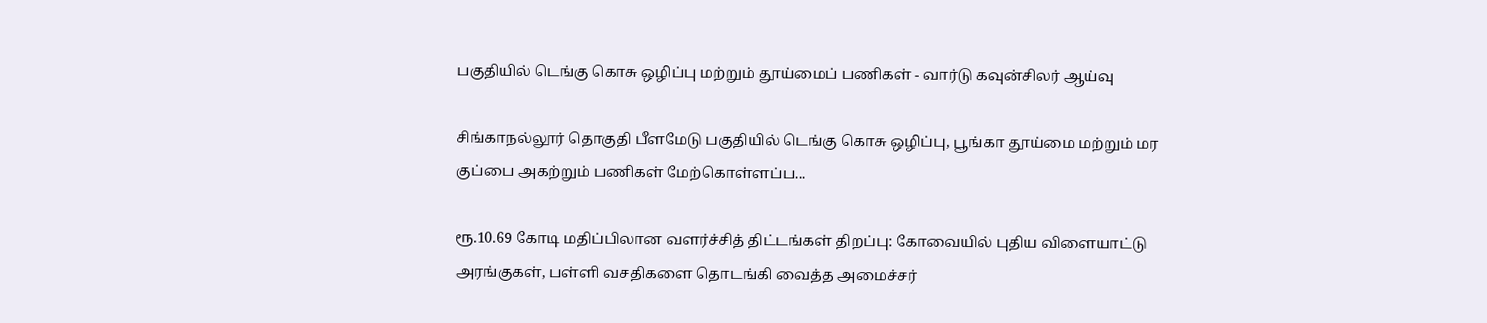பகுதியில் டெங்கு கொசு ஒழிப்பு மற்றும் தூய்மைப் பணிகள் - வார்டு கவுன்சிலர் ஆய்வு

சிங்காநல்லூர் தொகுதி பீளமேடு பகுதியில் டெங்கு கொசு ஒழிப்பு, பூங்கா தூய்மை மற்றும் மர குப்பை அகற்றும் பணிகள் மேற்கொள்ளப்ப...

ரூ.10.69 கோடி மதிப்பிலான வளர்ச்சித் திட்டங்கள் திறப்பு: கோவையில் புதிய விளையாட்டு அரங்குகள், பள்ளி வசதிகளை தொடங்கி வைத்த அமைச்சர்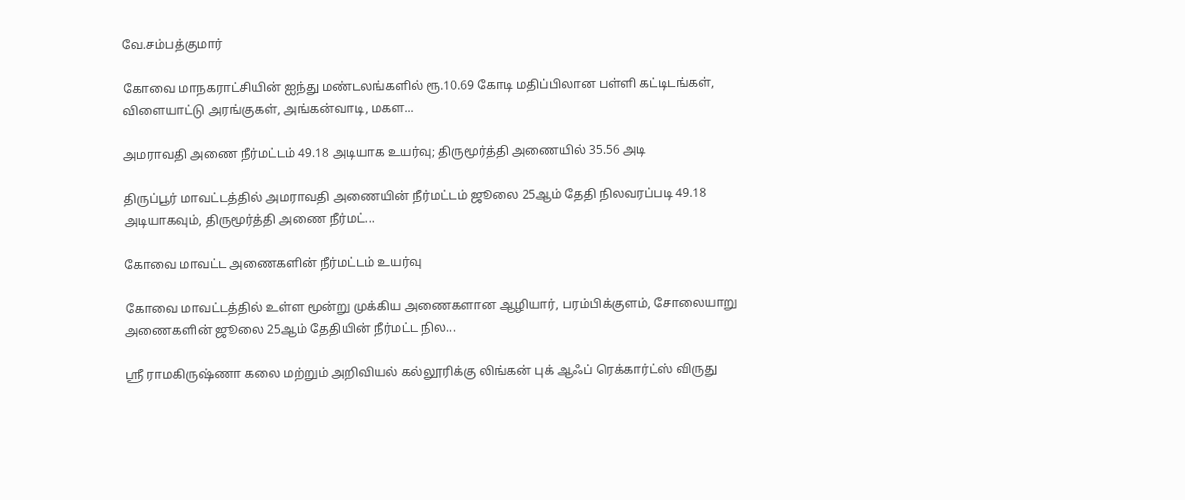வே.சம்பத்குமார்

கோவை மாநகராட்சியின் ஐந்து மண்டலங்களில் ரூ.10.69 கோடி மதிப்பிலான பள்ளி கட்டிடங்கள், விளையாட்டு அரங்குகள், அங்கன்வாடி, மகள...

அமராவதி அணை நீர்மட்டம் 49.18 அடியாக உயர்வு; திருமூர்த்தி அணையில் 35.56 அடி

திருப்பூர் மாவட்டத்தில் அமராவதி அணையின் நீர்மட்டம் ஜூலை 25ஆம் தேதி நிலவரப்படி 49.18 அடியாகவும், திருமூர்த்தி அணை நீர்மட்...

கோவை மாவட்ட அணைகளின் நீர்மட்டம் உயர்வு

கோவை மாவட்டத்தில் உள்ள மூன்று முக்கிய அணைகளான ஆழியார், பரம்பிக்குளம், சோலையாறு அணைகளின் ஜூலை 25ஆம் தேதியின் நீர்மட்ட நில...

ஸ்ரீ ராமகிருஷ்ணா கலை மற்றும் அறிவியல் கல்லூரிக்கு லிங்கன் புக் ஆஃப் ரெக்கார்ட்ஸ் விருது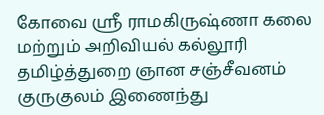கோவை ஸ்ரீ ராமகிருஷ்ணா கலை மற்றும் அறிவியல் கல்லூரி தமிழ்த்துறை ஞான சஞ்சீவனம் குருகுலம் இணைந்து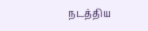நடத்திய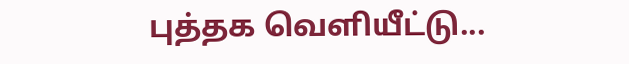புத்தக வெளியீட்டு...